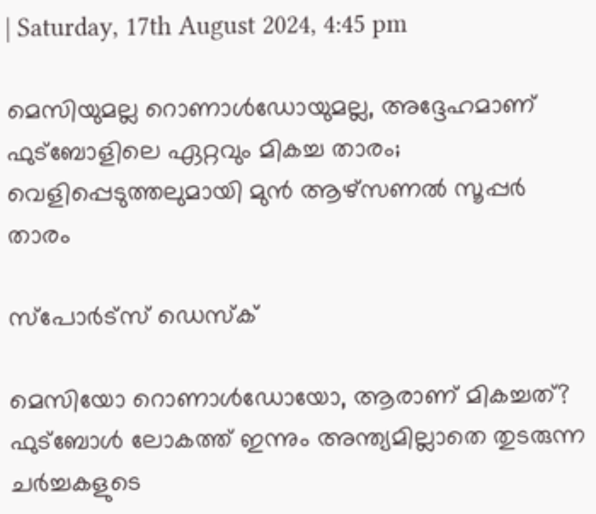| Saturday, 17th August 2024, 4:45 pm

മെസിയുമല്ല റൊണാള്‍ഡോയുമല്ല, അദ്ദേഹമാണ് ഫുട്‌ബോളിലെ ഏറ്റവും മികച്ച താരം; വെളിപ്പെടുത്തലുമായി മുന്‍ ആഴ്‌സണല്‍ സൂപ്പര്‍ താരം

സ്പോര്‍ട്സ് ഡെസ്‌ക്

മെസിയോ റൊണാള്‍ഡോയോ, ആരാണ് മികച്ചത്? ഫുട്‌ബോള്‍ ലോകത്ത് ഇന്നും അന്ത്യമില്ലാതെ തുടരുന്ന ചര്‍ച്ചകളുടെ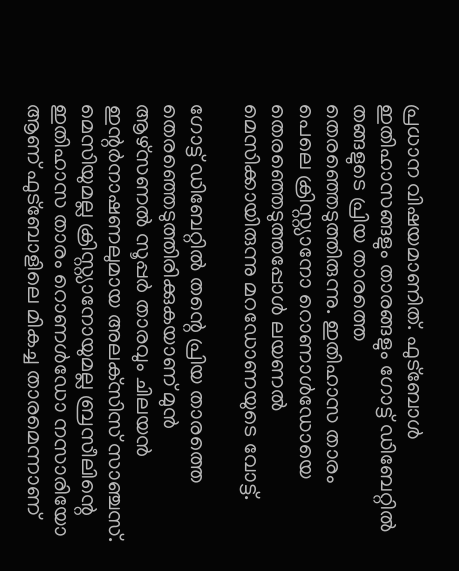പ്രധാന വിഷയമാണിത്. ഫുട്‌ബോള്‍ ഇതിഹാസങ്ങളും താരങ്ങളും ഗോട്ട് ഡിബേറ്റില്‍ തങ്ങളുടെ പ്രിയ താരത്തെ തെരഞ്ഞെടുത്തിരുന്നു. ഇതിഹാസ താരം പെലെ ക്രിസ്റ്റ്യാനോ റൊണാള്‍ഡോയെ തെരഞ്ഞെടുത്തപ്പോള്‍ ലയണല്‍ മെസിക്കായിരുന്നു മറഡോണയുടെ വോട്ട്.

ഗോട്ട് ഡിബേറ്റില്‍ തന്റെ പ്രിയ താരത്തെ തെരഞ്ഞെടുത്തിരിക്കുകയാണ് മുന്‍ ആഴ്‌സണല്‍ സൂപ്പര്‍ താരവും ചിലയന്‍ ഇന്റര്‍നാഷണലുമായ അലക്‌സിസ് സാഞ്ചസ്. മെസിയുമല്ല ക്രിസ്റ്റ്യാനോയുമല്ല ബ്രസീലിന്റെ ഇതിഹാസ താരം റൊണള്‍ഡോ നസാരിയോ ആണ് ഫുട്‌ബോളിലെ മികച്ച താരമെന്നാണ്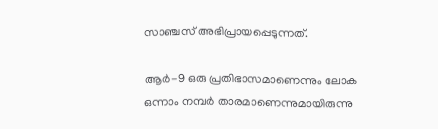സാഞ്ചസ് അഭിപ്രായപ്പെടുന്നത്.

ആര്‍-9 ഒരു പ്രതിഭാസമാണെന്നും ലോക ഒന്നാം നമ്പര്‍ താരമാണെന്നുമായിരുന്നു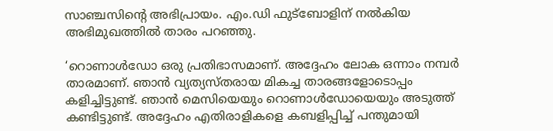സാഞ്ചസിന്റെ അഭിപ്രായം. എം.ഡി ഫുട്‌ബോളിന് നല്‍കിയ അഭിമുഖത്തില്‍ താരം പറഞ്ഞു.

‘റൊണാള്‍ഡോ ഒരു പ്രതിഭാസമാണ്. അദ്ദേഹം ലോക ഒന്നാം നമ്പര്‍ താരമാണ്. ഞാന്‍ വ്യത്യസ്തരായ മികച്ച താരങ്ങളോടൊപ്പം കളിച്ചിട്ടുണ്ട്. ഞാന്‍ മെസിയെയും റൊണാള്‍ഡോയെയും അടുത്ത് കണ്ടിട്ടുണ്ട്. അദ്ദേഹം എതിരാളികളെ കബളിപ്പിച്ച് പന്തുമായി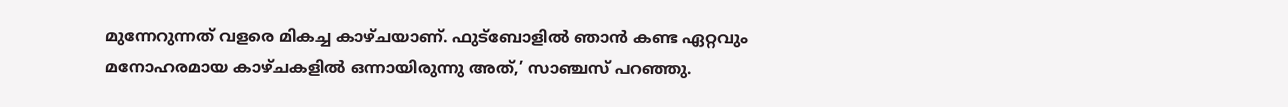മുന്നേറുന്നത് വളരെ മികച്ച കാഴ്ചയാണ്. ഫുട്ബോളില്‍ ഞാന്‍ കണ്ട ഏറ്റവും മനോഹരമായ കാഴ്ചകളില്‍ ഒന്നായിരുന്നു അത്,’ സാഞ്ചസ് പറഞ്ഞു.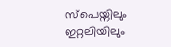സ്പെയ്നിലും ഇറ്റലിയിലും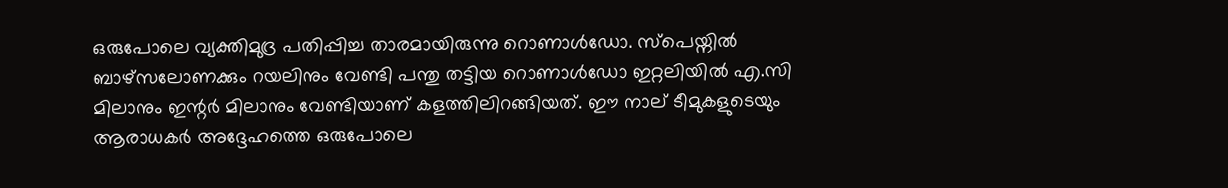ഒരുപോലെ വ്യക്തിമുദ്ര പതിപ്പിച്ച താരമായിരുന്നു റൊണാള്‍ഡോ. സ്പെയ്നില്‍ ബാഴ്സലോണക്കും റയലിനും വേണ്ടി പന്തു തട്ടിയ റൊണാള്‍ഡോ ഇറ്റലിയില്‍ എ.സി മിലാനും ഇന്റര്‍ മിലാനും വേണ്ടിയാണ് കളത്തിലിറങ്ങിയത്. ഈ നാല് ടീമുകളുടെയും ആരാധകര്‍ അദ്ദേഹത്തെ ഒരുപോലെ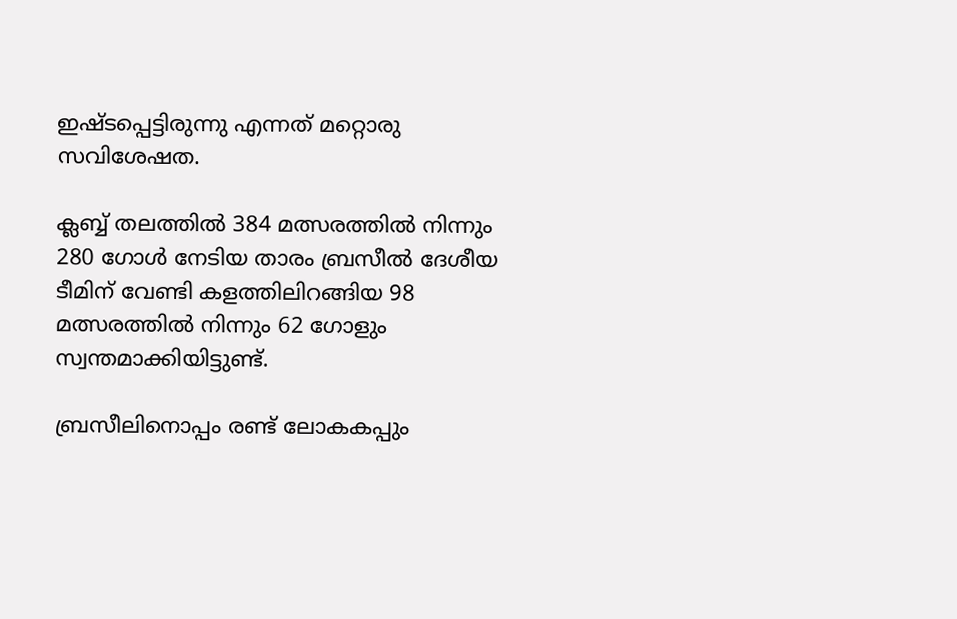ഇഷ്ടപ്പെട്ടിരുന്നു എന്നത് മറ്റൊരു സവിശേഷത.

ക്ലബ്ബ് തലത്തില്‍ 384 മത്സരത്തില്‍ നിന്നും 280 ഗോള്‍ നേടിയ താരം ബ്രസീല്‍ ദേശീയ ടീമിന് വേണ്ടി കളത്തിലിറങ്ങിയ 98 മത്സരത്തില്‍ നിന്നും 62 ഗോളും സ്വന്തമാക്കിയിട്ടുണ്ട്.

ബ്രസീലിനൊപ്പം രണ്ട് ലോകകപ്പും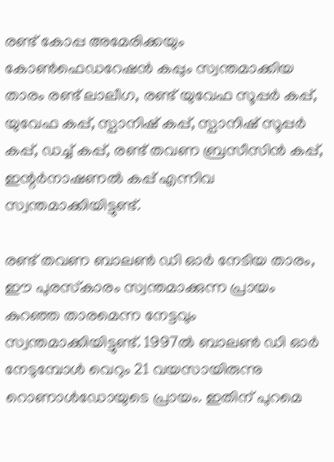രണ്ട് കോപ്പ അമേരിക്കയും കോണ്‍ഫെഡറേഷന്‍ കപ്പും സ്വന്തമാക്കിയ താരം രണ്ട് ലാലീഗ, രണ്ട് യുവേഫ സൂപ്പര്‍ കപ്പ്, യുവേഫ കപ്പ്, സ്പാനിഷ് കപ്പ്, സ്പാനിഷ് സൂപ്പര്‍ കപ്പ്, ഡച്ച് കപ്പ്, രണ്ട് തവണ ബ്രസീസിന്‍ കപ്പ്, ഇന്റര്‍നാഷണല്‍ കപ്പ് എന്നിവ സ്വന്തമാക്കിയിട്ടുണ്ട്.

രണ്ട് തവണ ബാലണ്‍ ഡി ഓര്‍ നേടിയ താരം, ഈ പുരസ്‌കാരം സ്വന്തമാക്കുന്ന പ്രായം കുറഞ്ഞ താരമെന്ന നേട്ടവും സ്വന്തമാക്കിയിട്ടുണ്ട്. 1997ല്‍ ബാലണ്‍ ഡി ഓര്‍ നേടുമ്പോള്‍ വെറും 21 വയസായിരുന്നു റൊണാള്‍ഡോയുടെ പ്രായം. ഇതിന് പുറമെ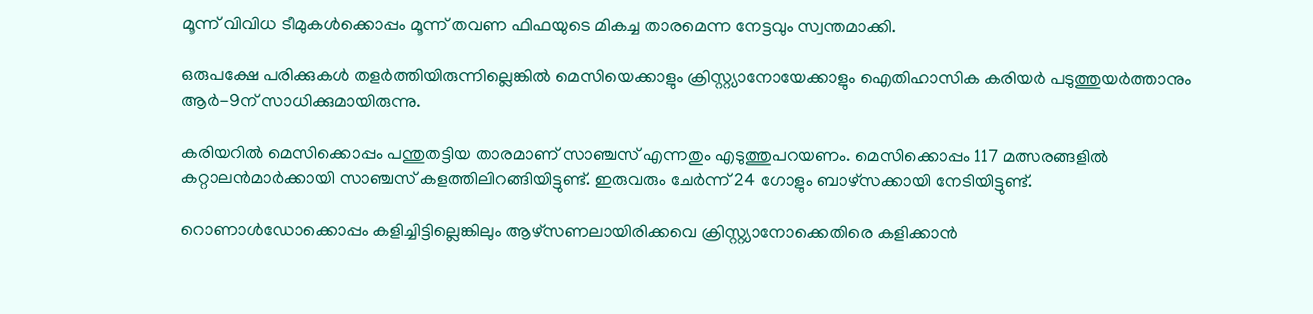മൂന്ന് വിവിധ ടീമുകള്‍ക്കൊപ്പം മൂന്ന് തവണ ഫിഫയുടെ മികച്ച താരമെന്ന നേട്ടവും സ്വന്തമാക്കി.

ഒരുപക്ഷേ പരിക്കുകള്‍ തളര്‍ത്തിയിരുന്നില്ലെങ്കില്‍ മെസിയെക്കാളും ക്രിസ്റ്റ്യാനോയേക്കാളും ഐതിഹാസിക കരിയര്‍ പടുത്തുയര്‍ത്താനും ആര്‍-9ന് സാധിക്കുമായിരുന്നു.

കരിയറില്‍ മെസിക്കൊപ്പം പന്തുതട്ടിയ താരമാണ് സാഞ്ചസ് എന്നതും എടുത്തുപറയണം. മെസിക്കൊപ്പം 117 മത്സരങ്ങളില്‍ കറ്റാലന്‍മാര്‍ക്കായി സാഞ്ചസ് കളത്തിലിറങ്ങിയിട്ടുണ്ട്. ഇരുവരും ചേര്‍ന്ന് 24 ഗോളും ബാഴ്‌സക്കായി നേടിയിട്ടുണ്ട്.

റൊണാള്‍ഡോക്കൊപ്പം കളിച്ചിട്ടില്ലെങ്കിലും ആഴ്‌സണലായിരിക്കവെ ക്രിസ്റ്റ്യാനോക്കെതിരെ കളിക്കാന്‍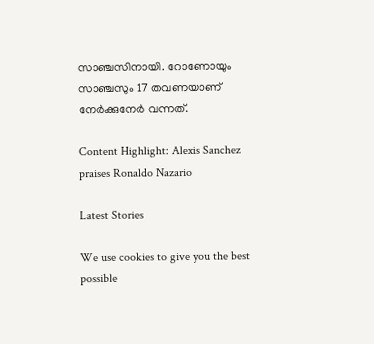സാഞ്ചസിനായി. റോണോയും സാഞ്ചസും 17 തവണയാണ് നേര്‍ക്കുനേര്‍ വന്നത്.

Content Highlight: Alexis Sanchez praises Ronaldo Nazario

Latest Stories

We use cookies to give you the best possible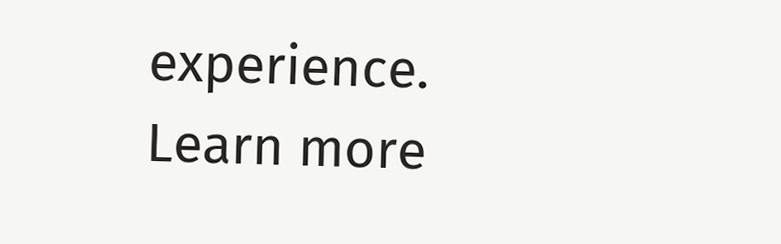experience. Learn more